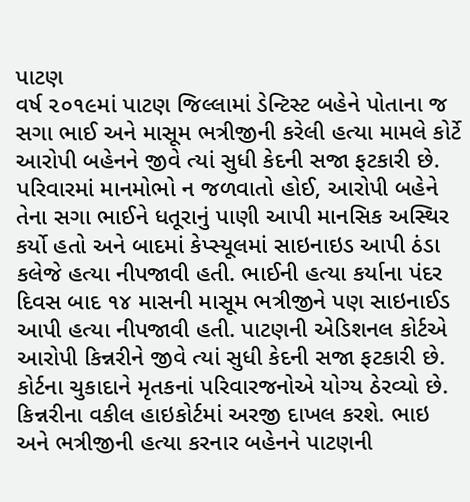પાટણ
વર્ષ ૨૦૧૯માં પાટણ જિલ્લામાં ડેન્ટિસ્ટ બહેને પોતાના જ સગા ભાઈ અને માસૂમ ભત્રીજીની કરેલી હત્યા મામલે કોર્ટે આરોપી બહેનને જીવે ત્યાં સુધી કેદની સજા ફટકારી છે. પરિવારમાં માનમોભો ન જળવાતો હોઈ, આરોપી બહેને તેના સગા ભાઈને ધતૂરાનું પાણી આપી માનસિક અસ્થિર કર્યો હતો અને બાદમાં કેપ્સ્યૂલમાં સાઇનાઇડ આપી ઠંડા કલેજે હત્યા નીપજાવી હતી. ભાઈની હત્યા કર્યાના પંદર દિવસ બાદ ૧૪ માસની માસૂમ ભત્રીજીને પણ સાઇનાઈડ આપી હત્યા નીપજાવી હતી. પાટણની એડિશનલ કોર્ટએ આરોપી કિન્નરીને જીવે ત્યાં સુધી કેદની સજા ફટકારી છે. કોર્ટના ચુકાદાને મૃતકનાં પરિવારજનોએ યોગ્ય ઠેરવ્યો છે. કિન્નરીના વકીલ હાઇકોર્ટમાં અરજી દાખલ કરશે. ભાઇ અને ભત્રીજીની હત્યા કરનાર બહેનને પાટણની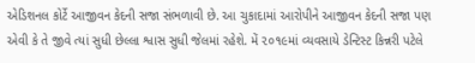એડિશનલ કોર્ટે આજીવન કેદની સજા સંભળાવી છે. આ ચુકાદામાં આરોપીને આજીવન કેદની સજા પણ એવી કે તે જીવે ત્યાં સુધી છેલ્લા શ્વાસ સુધી જેલમાં રહેશે. મેં ૨૦૧૯માં વ્યવસાયે ડેન્ટિસ્ટ કિન્નરી પટેલે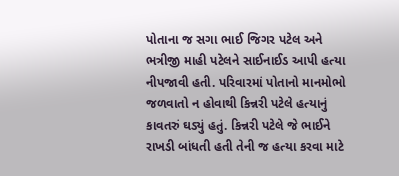પોતાના જ સગા ભાઈ જિગર પટેલ અને ભત્રીજી માહી પટેલને સાઈનાઈડ આપી હત્યા નીપજાવી હતી. પરિવારમાં પોતાનો માનમોભો જળવાતો ન હોવાથી કિન્નરી પટેલે હત્યાનું કાવતરું ઘડ્યું હતું. કિન્નરી પટેલે જે ભાઈને રાખડી બાંધતી હતી તેની જ હત્યા કરવા માટે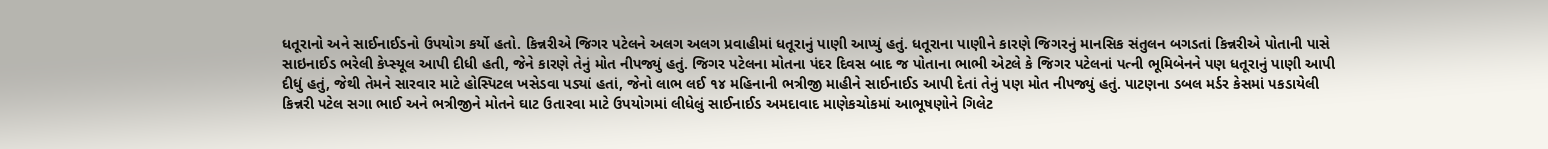ધતૂરાનો અને સાઈનાઈડનો ઉપયોગ કર્યો હતો. કિન્નરીએ જિગર પટેલને અલગ અલગ પ્રવાહીમાં ધતૂરાનું પાણી આપ્યું હતું. ધતૂરાના પાણીને કારણે જિગરનું માનસિક સંતુલન બગડતાં કિન્નરીએ પોતાની પાસે સાઇનાઈડ ભરેલી કેપ્સ્યૂલ આપી દીધી હતી, જેને કારણે તેનું મોત નીપજ્યું હતું. જિગર પટેલના મોતના પંદર દિવસ બાદ જ પોતાના ભાભી એટલે કે જિગર પટેલનાં પત્ની ભૂમિબેનને પણ ધતૂરાનું પાણી આપી દીધું હતું, જેથી તેમને સારવાર માટે હોસ્પિટલ ખસેડવા પડ્યાં હતાં, જેનો લાભ લઈ ૧૪ મહિનાની ભત્રીજી માહીને સાઈનાઈડ આપી દેતાં તેનું પણ મોત નીપજ્યું હતું. પાટણના ડબલ મર્ડર કેસમાં પકડાયેલી કિન્નરી પટેલ સગા ભાઈ અને ભત્રીજીને મોતને ઘાટ ઉતારવા માટે ઉપયોગમાં લીધેલું સાઈનાઈડ અમદાવાદ માણેકચોકમાં આભૂષણોને ગિલેટ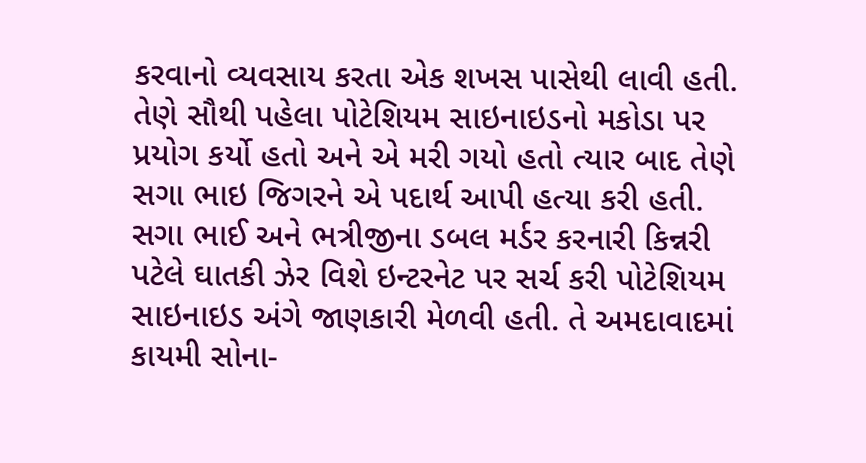કરવાનો વ્યવસાય કરતા એક શખસ પાસેથી લાવી હતી. તેણે સૌથી પહેલા પોટેશિયમ સાઇનાઇડનો મકોડા પર પ્રયોગ કર્યો હતો અને એ મરી ગયો હતો ત્યાર બાદ તેણે સગા ભાઇ જિગરને એ પદાર્થ આપી હત્યા કરી હતી. સગા ભાઈ અને ભત્રીજીના ડબલ મર્ડર કરનારી કિન્નરી પટેલે ઘાતકી ઝેર વિશે ઇન્ટરનેટ પર સર્ચ કરી પોટેશિયમ સાઇનાઇડ અંગે જાણકારી મેળવી હતી. તે અમદાવાદમાં કાયમી સોના-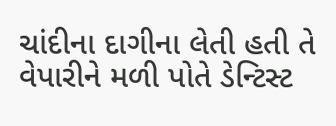ચાંદીના દાગીના લેતી હતી તે વેપારીને મળી પોતે ડેન્ટિસ્ટ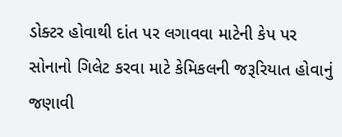ડોક્ટર હોવાથી દાંત પર લગાવવા માટેની કેપ પર સોનાનો ગિલેટ કરવા માટે કેમિકલની જરૂરિયાત હોવાનું જણાવી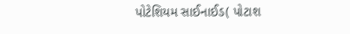પોટેશિયમ સાઈનાઈડ( પોટાશ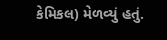કેમિકલ) મેળવ્યું હતું.